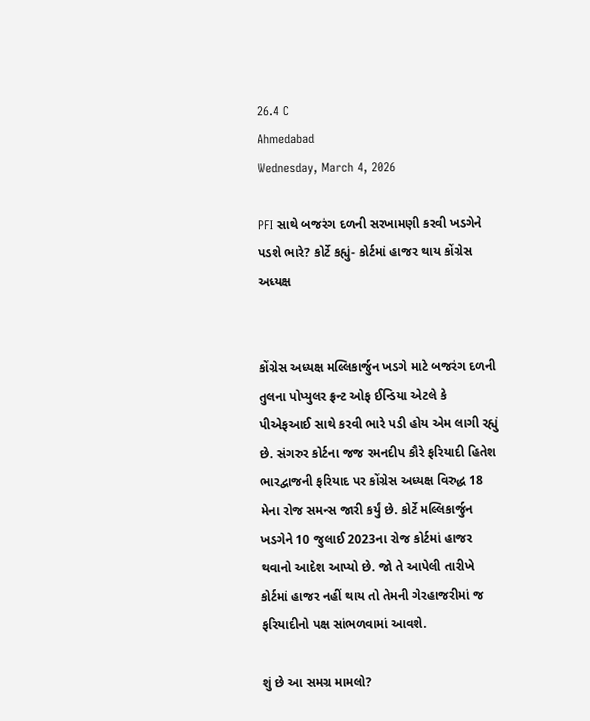26.4 C
Ahmedabad
Wednesday, March 4, 2026

PFI સાથે બજરંગ દળની સરખામણી કરવી ખડગેને પડશે ભારે? કોર્ટે કહ્યું- કોર્ટમાં હાજર થાય કોંગ્રેસ અધ્યક્ષ


કોંગ્રેસ અધ્યક્ષ મલ્લિકાર્જુન ખડગે માટે બજરંગ દળની તુલના પોપ્યુલર ફ્રન્ટ ઓફ ઈન્ડિયા એટલે કે પીએફઆઈ સાથે કરવી ભારે પડી હોય એમ લાગી રહ્યું છે. સંગરુર કોર્ટના જજ રમનદીપ કૌરે ફરિયાદી હિતેશ ભારદ્વાજની ફરિયાદ પર કોંગ્રેસ અધ્યક્ષ વિરુદ્ધ 18 મેના રોજ સમન્સ જારી કર્યું છે. કોર્ટે મલ્લિકાર્જુન ખડગેને 10 જુલાઈ 2023ના રોજ કોર્ટમાં હાજર થવાનો આદેશ આપ્યો છે. જો તે આપેલી તારીખે કોર્ટમાં હાજર નહીં થાય તો તેમની ગેરહાજરીમાં જ ફરિયાદીનો પક્ષ સાંભળવામાં આવશે.

શું છે આ સમગ્ર મામલો?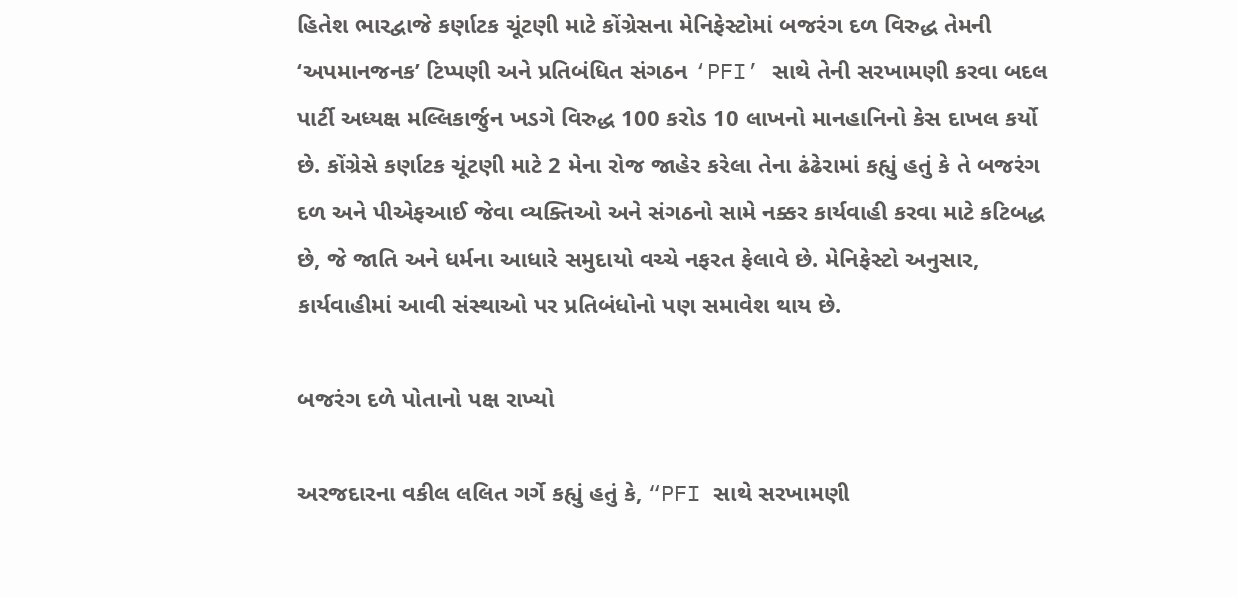હિતેશ ભારદ્વાજે કર્ણાટક ચૂંટણી માટે કોંગ્રેસના મેનિફેસ્ટોમાં બજરંગ દળ વિરુદ્ધ તેમની ‘અપમાનજનક’ ટિપ્પણી અને પ્રતિબંધિત સંગઠન ‘PFI’ સાથે તેની સરખામણી કરવા બદલ પાર્ટી અધ્યક્ષ મલ્લિકાર્જુન ખડગે વિરુદ્ધ 100 કરોડ 10 લાખનો માનહાનિનો કેસ દાખલ કર્યો છે. કોંગ્રેસે કર્ણાટક ચૂંટણી માટે 2 મેના રોજ જાહેર કરેલા તેના ઢંઢેરામાં કહ્યું હતું કે તે બજરંગ દળ અને પીએફઆઈ જેવા વ્યક્તિઓ અને સંગઠનો સામે નક્કર કાર્યવાહી કરવા માટે કટિબદ્ધ છે, જે જાતિ અને ધર્મના આધારે સમુદાયો વચ્ચે નફરત ફેલાવે છે. મેનિફેસ્ટો અનુસાર, કાર્યવાહીમાં આવી સંસ્થાઓ પર પ્રતિબંધોનો પણ સમાવેશ થાય છે.

બજરંગ દળે પોતાનો પક્ષ રાખ્યો

અરજદારના વકીલ લલિત ગર્ગે કહ્યું હતું કે, “PFI સાથે સરખામણી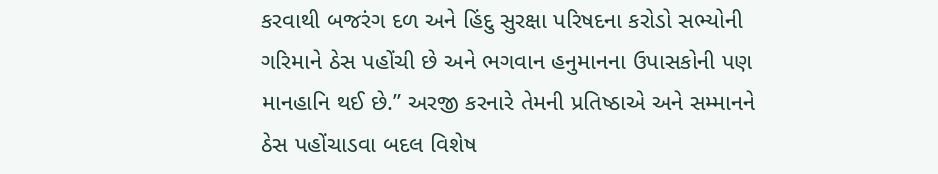કરવાથી બજરંગ દળ અને હિંદુ સુરક્ષા પરિષદના કરોડો સભ્યોની ગરિમાને ઠેસ પહોંચી છે અને ભગવાન હનુમાનના ઉપાસકોની પણ માનહાનિ થઈ છે.” અરજી કરનારે તેમની પ્રતિષ્ઠાએ અને સમ્માનને ઠેસ પહોંચાડવા બદલ વિશેષ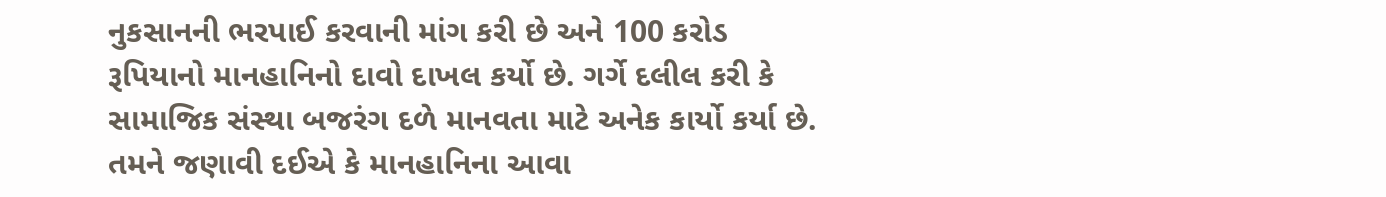નુકસાનની ભરપાઈ કરવાની માંગ કરી છે અને 100 કરોડ રૂપિયાનો માનહાનિનો દાવો દાખલ કર્યો છે. ગર્ગે દલીલ કરી કે સામાજિક સંસ્થા બજરંગ દળે માનવતા માટે અનેક કાર્યો કર્યા છે. તમને જણાવી દઈએ કે માનહાનિના આવા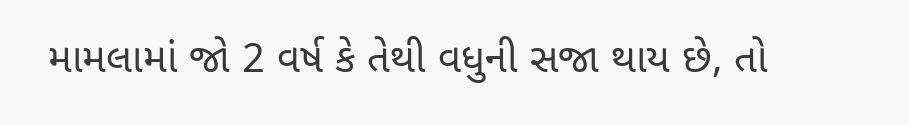મામલામાં જો 2 વર્ષ કે તેથી વધુની સજા થાય છે, તો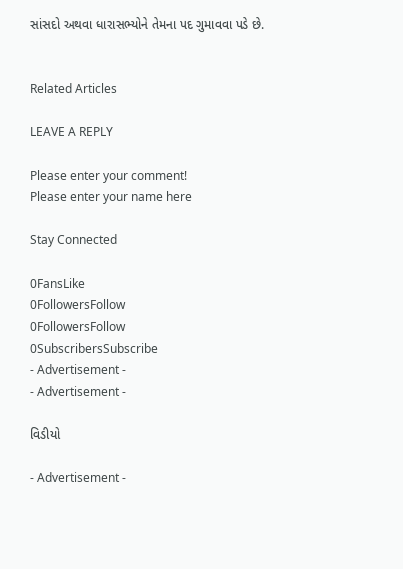સાંસદો અથવા ધારાસભ્યોને તેમના પદ ગુમાવવા પડે છે.


Related Articles

LEAVE A REPLY

Please enter your comment!
Please enter your name here

Stay Connected

0FansLike
0FollowersFollow
0FollowersFollow
0SubscribersSubscribe
- Advertisement -
- Advertisement -

વિડીયો

- Advertisement -